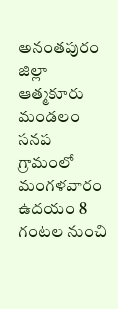అనంతపురం జిల్లా ఆత్మకూరు మండలం సనప గ్రామంలో మంగళవారం ఉదయం 8 గంటల నుంచి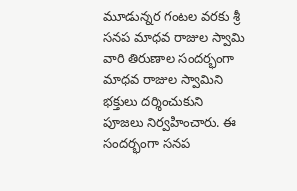మూడున్నర గంటల వరకు శ్రీ సనప మాధవ రాజుల స్వామి వారి తిరుణాల సందర్భంగా మాధవ రాజుల స్వామిని భక్తులు దర్శించుకుని పూజలు నిర్వహించారు. ఈ సందర్భంగా సనప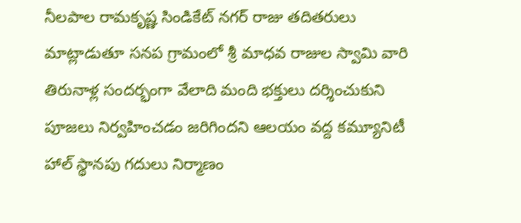నీలపాల రామకృష్ణ సిండికేట్ నగర్ రాజు తదితరులు మాట్లాడుతూ సనప గ్రామంలో శ్రీ మాధవ రాజుల స్వామి వారి తిరునాళ్ల సందర్భంగా వేలాది మంది భక్తులు దర్శించుకుని పూజలు నిర్వహించడం జరిగిందని ఆలయం వద్ద కమ్యూనిటీ హాల్ స్థానపు గదులు నిర్మాణం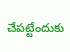చేపట్టేందుకు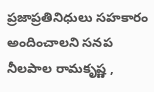ప్రజాప్రతినిధులు సహకారం అందించాలని సనప నీలపాల రామకృష్ణ ,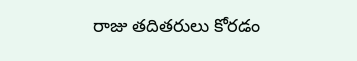రాజు తదితరులు కోరడం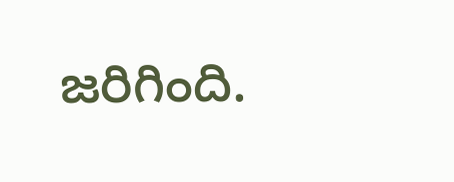జరిగింది.